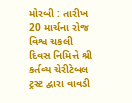મોરબી : તારીખ 20 માર્ચના રોજ વિશ્વ ચકલી દિવસ નિમિત્તે શ્રી કર્તવ્ય ચેરીટેબલ ટ્રસ્ટ દ્વારા વાવડી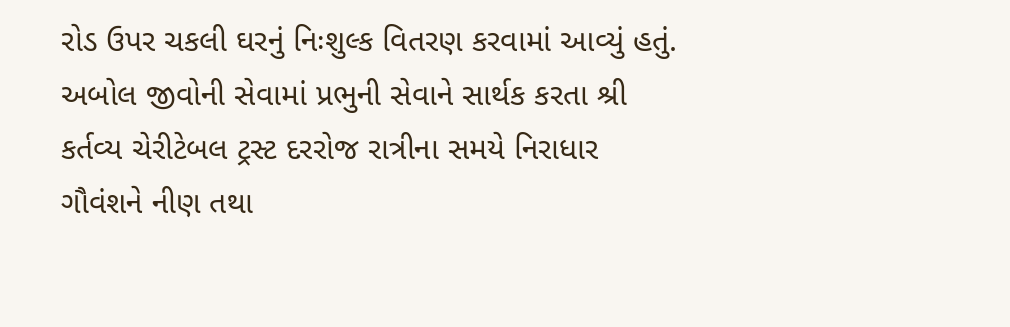રોડ ઉપર ચકલી ઘરનું નિઃશુલ્ક વિતરણ કરવામાં આવ્યું હતું. અબોલ જીવોની સેવામાં પ્રભુની સેવાને સાર્થક કરતા શ્રી કર્તવ્ય ચેરીટેબલ ટ્રસ્ટ દરરોજ રાત્રીના સમયે નિરાધાર ગૌવંશને નીણ તથા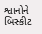શ્વાનોને બિસ્કીટ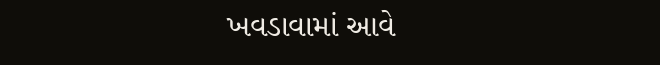ખવડાવામાં આવે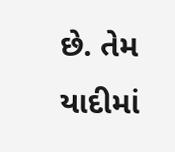છે. તેમ યાદીમાં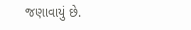જણાવાયું છે.